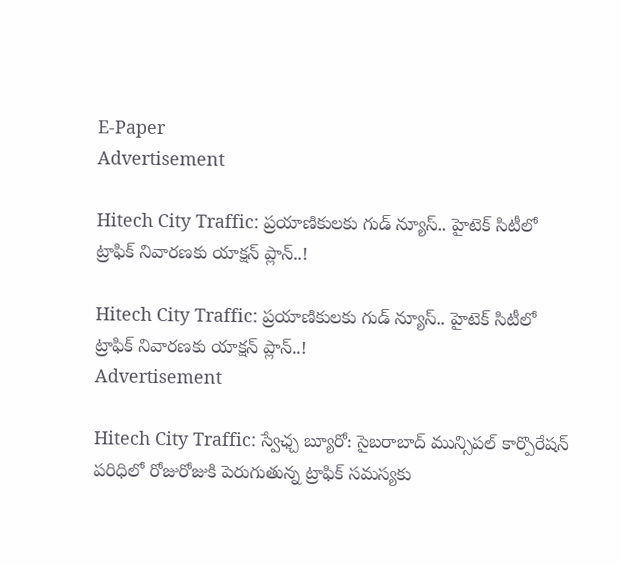E-Paper
Advertisement

Hitech City Traffic: ప్రయాణికులకు గుడ్ న్యూస్.. హైటెక్ సిటీలో ట్రాఫిక్ నివారణకు యాక్షన్ ప్లాన్..!

Hitech City Traffic: ప్రయాణికులకు గుడ్ న్యూస్.. హైటెక్ సిటీలో ట్రాఫిక్ నివారణకు యాక్షన్ ప్లాన్..!
Advertisement

Hitech City Traffic: స్వేఛ్చ బ్యూరో: సైబరాబాద్ మున్సిపల్ కార్పొరేషన్ పరిధిలో రోజురోజుకి పెరుగుతున్న ట్రాఫిక్ సమస్యకు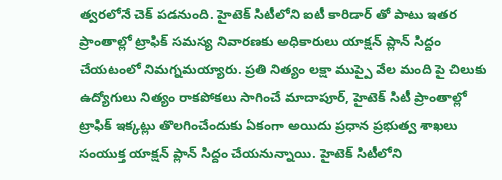త్వరలోనే చెక్ పడనుంది. హైటెక్ సిటీలోని ఐటీ కారిడార్ తో పాటు ఇతర ప్రాంతాల్లో ట్రాఫిక్ సమస్య నివారణకు అధికారులు యాక్షన్ ప్లాన్ సిద్దం చేయటంలో నిమగ్నమయ్యారు. ప్రతి నిత్యం లక్షా ముప్పై వేల మంది పై చిలుకు ఉద్యోగులు నిత్యం రాకపోకలు సాగించే మాదాపూర్, హైటెక్ సిటీ ప్రాంతాల్లో ట్రాఫిక్ ఇక్కట్లు తొలగించేందుకు ఏకంగా అయిదు ప్రధాన ప్రభుత్వ శాఖలు సంయుక్త యాక్షన్ ప్లాన్ సిద్దం చేయనున్నాయి. హైటెక్ సిటీలోని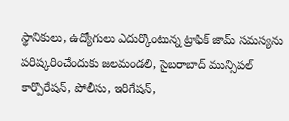స్థానికులు, ఉద్యోగులు ఎదుర్కొంటున్న ట్రాఫిక్ జామ్ సమస్యను పరిష్కరించేందుకు జలమండలి, సైబరాబాద్ మున్సిపల్ కార్పొరేషన్, పోలీసు, ఇరిగేషన్,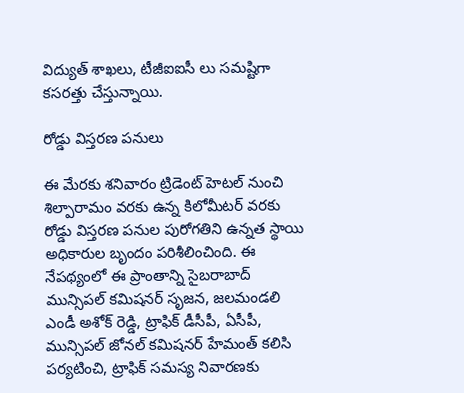విద్యుత్ శాఖలు, టీజీఐఐసీ లు సమష్టిగా కసరత్తు చేస్తున్నాయి.

రోడ్డు విస్తరణ పనులు

ఈ మేరకు శనివారం ట్రిడెంట్ హెటల్ నుంచి శిల్పారామం వరకు ఉన్న కిలోమీటర్ వరకు రోడ్డు విస్తరణ పనుల పురోగతిని ఉన్నత స్థాయి అధికారుల బృందం పరిశీలించింది. ఈ నేపథ్యంలో ఈ ప్రాంతాన్ని సైబరాబాద్ మున్సిపల్ కమిషనర్ సృజన, జలమండలి ఎండీ అశోక్ రెడ్డి, ట్రాఫిక్ డీసీపీ, ఏసీపీ, మున్సిపల్ జోనల్ కమిషనర్ హేమంత్ కలిసి పర్యటించి, ట్రాఫిక్ సమస్య నివారణకు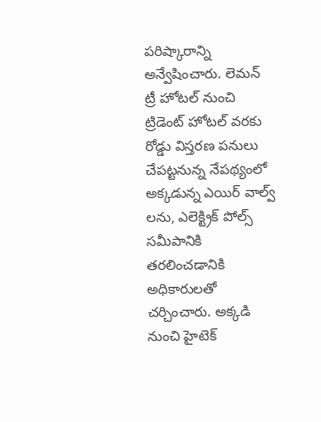పరిష్కారాన్ని అన్వేషించారు. లెమన్ ట్రీ హోటల్ నుంచి ట్రిడెంట్ హోటల్ వరకు రోడ్డు విస్తరణ పనులు చేపట్టనున్న నేపథ్యంలో అక్కడున్న ఎయిర్ వాల్వ్ లను, ఎలెక్ట్రిక్ పోల్స్ సమీపానికి తరలించడానికి అధికారులతో చర్చించారు. అక్కడి నుంచి హైటెక్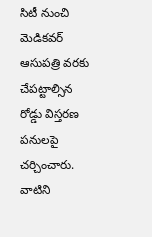సిటీ నుంచి మెడికవర్ ఆసుపత్రి వరకు చేపట్టాల్సిన రోడ్డు విస్తరణ పనులపై చర్చించారు. వాటిని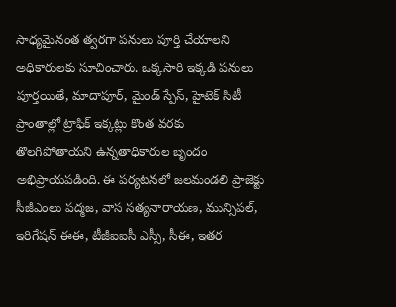సాధ్యమైనంత త్వరగా పనులు పూర్తి చేయాలని అధికారులకు సూచించారు. ఒక్కసారి ఇక్కడి పనులు పూర్తయితే, మాదాపూర్, మైండ్ స్పేస్, హైటెక్ సిటీ ప్రాంతాల్లో ట్రాఫిక్ ఇక్కట్లు కొంత వరకు తొలగిపోతాయని ఉన్నతాధికారుల బృందం అభిప్రాయపడింది. ఈ పర్యటనలో జలమండలి ప్రాజెక్టు సీజీఎంలు పద్మజ, వాస సత్యనారాయణ, మున్సిపల్, ఇరిగేషన్ ఈఈ, టీజీఐఐసీ ఎస్సీ, సీఈ, ఇతర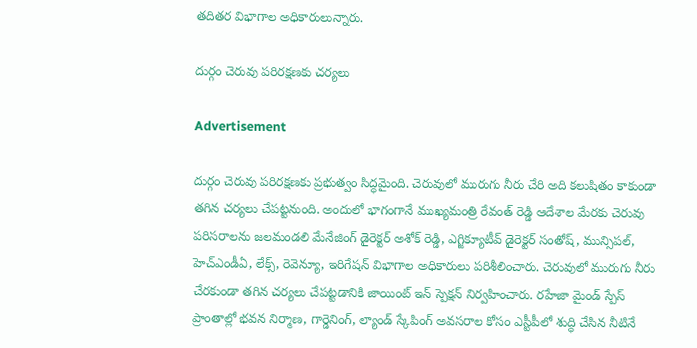తదితర విభాగాల అధికారులున్నారు.

దుర్గం చెరువు పరిరక్షణకు చర్యలు

Advertisement

దుర్గం చెరువు పరిరక్షణకు ప్రభుత్వం సిద్ధమైంది. చెరువులో మురుగు నీరు చేరి అది కలుషితం కాకుండా తగిన చర్యలు చేపట్టనుంది. అందులో భాగంగానే ముఖ్యమంత్రి రేవంత్ రెడ్డి ఆదేశాల మేరకు చెరువు పరిసరాలను జలమండలి మేనేజింగ్ డైరెక్టర్ అశోక్ రెడ్డి, ఎగ్జిక్యూటీవ్ డైరెక్టర్ సంతోష్, మున్సిపల్, హెచ్ఎండీఏ, లేక్స్, రెవెన్యూ, ఇరిగేషన్ విభాగాల అధికారులు పరిశీలించారు. చెరువులో మురుగు నీరు చేరకుండా తగిన చర్యలు చేపట్టడానికి జాయింట్ ఇన్ స్పెక్షన్ నిర్వహించారు. రహేజా మైండ్ స్పేస్ ప్రాంతాల్లో భ‌వ‌న నిర్మాణ‌, గార్డెనింగ్, ల్యాండ్ స్కేపింగ్ అవసరాల కోసం ఎస్టీపీలో శుద్ధి చేసిన నీటినే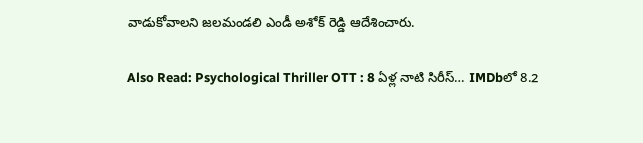వాడుకోవాలని జలమండలి ఎండీ అశోక్ రెడ్డి ఆదేశించారు.

Also Read: Psychological Thriller OTT : 8 ఏళ్ల నాటి సిరీస్… IMDbలో 8.2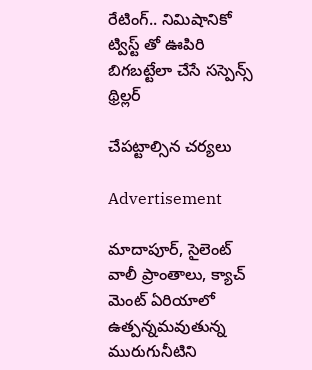రేటింగ్‌.. నిమిషానికో ట్విస్ట్ తో ఊపిరి బిగబట్టేలా చేసే సస్పెన్స్ థ్రిల్లర్

చేపట్టాల్సిన చర్యలు

Advertisement

మాదాపూర్, సైలెంట్ వాలీ ప్రాంతాలు, క్యాచ్ మెంట్ ఏరియాలో ఉత్పన్నమవుతున్న మురుగునీటిని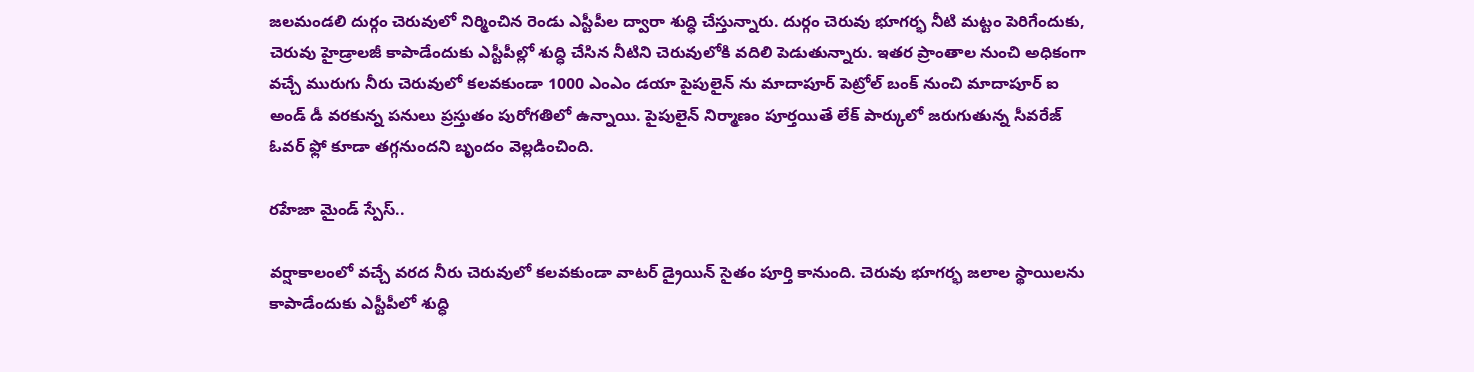జలమండలి దుర్గం చెరువులో నిర్మించిన రెండు ఎస్టీపీల ద్వారా శుద్ధి చేస్తున్నారు. దుర్గం చెరువు భూగర్భ నీటి మట్టం పెరిగేందుకు, చెరువు హైడ్రాలజీ కాపాడేందుకు ఎస్టీపీల్లో శుద్ధి చేసిన నీటిని చెరువులోకి వదిలి పెడుతున్నారు. ఇతర ప్రాంతాల నుంచి అధికంగా వచ్చే మురుగు నీరు చెరువులో కలవకుండా 1000 ఎంఎం డయా పైపులైన్ ను మాదాపూర్ పెట్రోల్ బంక్ నుంచి మాదాపూర్ ఐ అండ్ డీ వరకున్న పనులు ప్రస్తుతం పురోగతిలో ఉన్నాయి. పైపులైన్ నిర్మాణం పూర్తయితే లేక్ పార్కులో జరుగుతున్న సీవరేజ్ ఓవర్ ఫ్లో కూడా తగ్గనుందని బృందం వెల్లడించింది.

రహేజా మైండ్ స్పేస్..

వర్షాకాలంలో వచ్చే వరద నీరు చెరువులో కలవకుండా వాటర్ డ్రైయిన్ సైతం పూర్తి కానుంది. చెరువు భూగర్భ జలాల స్థాయిలను కాపాడేందుకు ఎస్టీపీలో శుద్ధి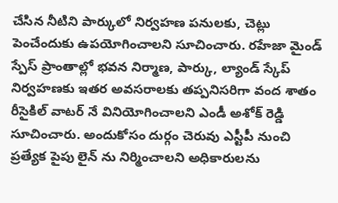చేసిన నీటిని పార్కులో నిర్వహణ పనులకు, చెట్లు పెంచేందుకు ఉపయోగించాలని సూచించారు. రహేజా మైండ్ స్పేస్ ప్రాంతాల్లో భ‌వ‌న నిర్మాణ‌, పార్కు, ల్యాండ్ స్కేప్ నిర్వహణకు ఇతర అవసరాలకు త‌ప్ప‌నిస‌రిగా వంద శాతం రీసైకిల్ వాటర్ నే వినియోగించాలని ఎండీ అశోక్ రెడ్డి సూచించారు. అందుకోసం దుర్గం చెరువు ఎస్టీపీ నుంచి ప్రత్యేక పైపు లైన్ ను నిర్మించాల‌ని అధికారులను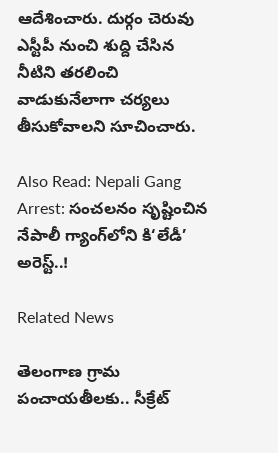ఆదేశించారు. దుర్గం చెరువు ఎస్టీపీ నుంచి శుద్ది చేసిన నీటిని తరలించి వాడుకునేలాగా చర్యలు తీసుకోవాలని సూచించారు.

Also Read: Nepali Gang Arrest: సంచలనం సృష్టించిన నేపాలీ గ్యాంగ్‌లోని కి‘లేడీ’ అరెస్ట్..!

Related News

తెలంగాణ గ్రామ పంచాయతీలకు.. సీక్రేట్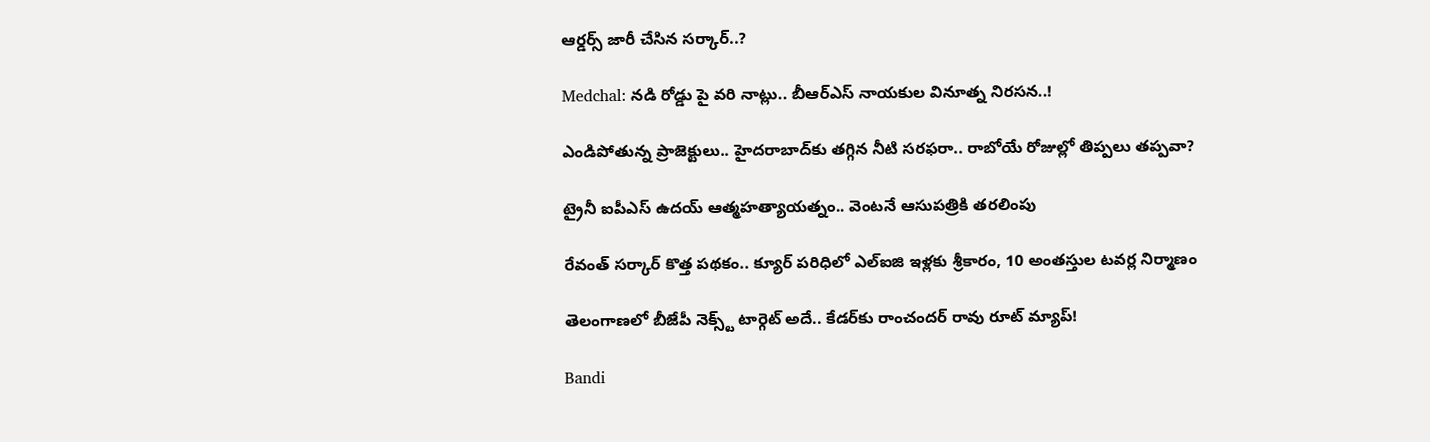ఆర్డర్స్ జారీ చేసిన సర్కార్..?

Medchal: నడి రోడ్డు పై వరి నాట్లు.. బీఆర్ఎస్ నాయకుల వినూత్న నిరసన..!

ఎండిపోతున్న ప్రాజెక్టులు.. హైదరాబాద్‌కు తగ్గిన నీటి సరఫరా.. రాబోయే రోజుల్లో తిప్పలు తప్పవా?

ట్రైనీ ఐపీఎస్‌ ఉదయ్‌ ఆత్మహత్యాయత్నం.. వెంటనే ఆసుపత్రికి తరలింపు

రేవంత్ సర్కార్ కొత్త పథకం.. క్యూర్ పరిధిలో ఎల్ఐజి ఇళ్లకు శ్రీకారం, 10 అంతస్తుల టవర్ల నిర్మాణం

తెలంగాణలో బీజేపీ నెక్స్ట్ టార్గెట్ అదే.. కేడర్‌కు రాంచందర్ రావు రూట్ మ్యాప్!

Bandi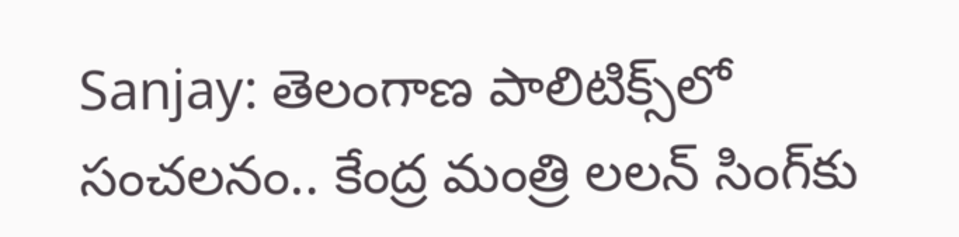Sanjay: తెలంగాణ పాలిటిక్స్‌లో సంచలనం.. కేంద్ర మంత్రి లలన్ సింగ్‌కు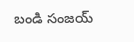బండి సంజయ్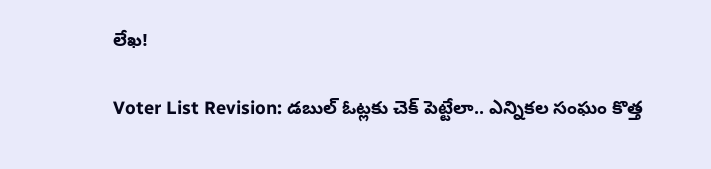లేఖ!

Voter List Revision: డబుల్ ఓట్లకు చెక్ పెట్టేలా.. ఎన్నికల సంఘం కొత్త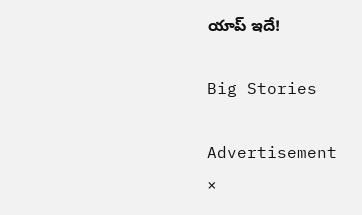యాప్ ఇదే!

Big Stories

Advertisement
×